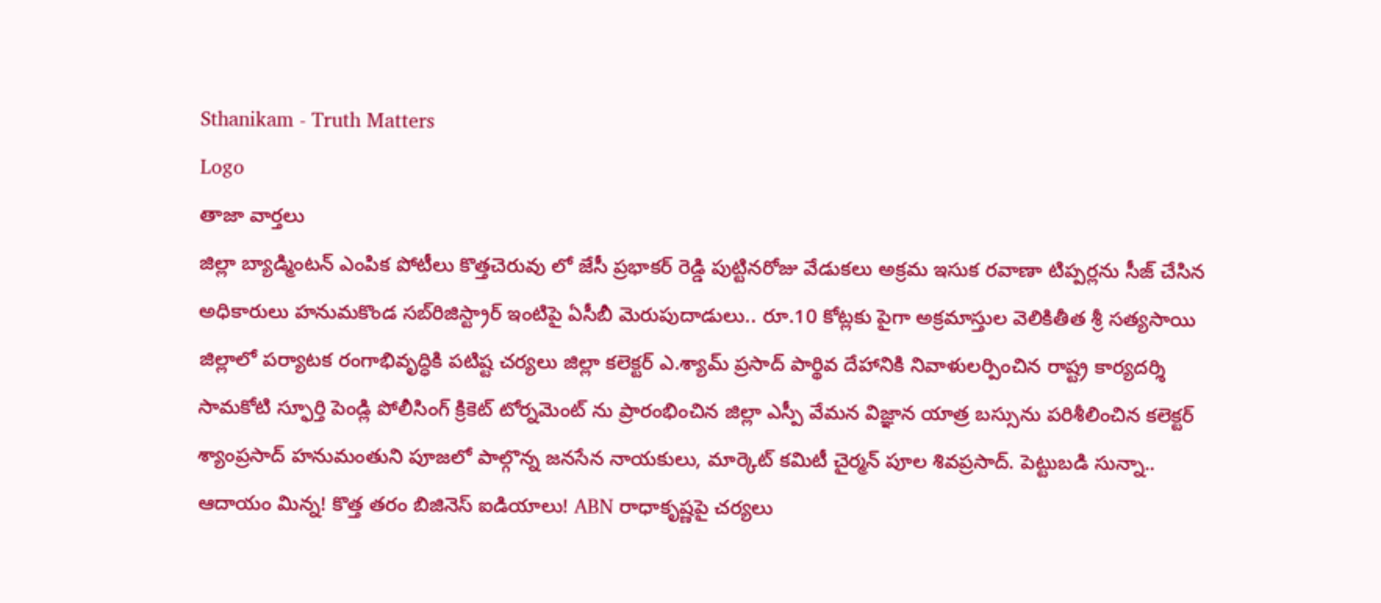Sthanikam - Truth Matters
Logo
తాజా వార్తలు
జిల్లా బ్యాడ్మింటన్ ఎంపిక పోటీలు కొత్తచెరువు లో జేసీ ప్రభాకర్ రెడ్డి పుట్టినరోజు వేడుకలు అక్రమ ఇసుక రవాణా టిప్పర్లను సీజ్ చేసిన అధికారులు హనుమకొండ సబ్‌రిజిస్ట్రార్ ఇంటిపై ఏసీబీ మెరుపుదాడులు.. రూ.10 కోట్లకు పైగా అక్రమాస్తుల వెలికితీత శ్రీ సత్యసాయి జిల్లాలో పర్యాటక రంగాభివృద్ధికి పటిష్ట చర్యలు జిల్లా కలెక్టర్ ఎ.శ్యామ్ ప్రసాద్ పార్థివ దేహానికి నివాళులర్పించిన రాష్ట్ర కార్యదర్శి సామకోటి స్ఫూర్తి పెండ్లి పోలీసింగ్ క్రికెట్ టోర్నమెంట్ ను ప్రారంభించిన జిల్లా ఎస్పీ వేమన విజ్ఞాన యాత్ర బస్సును పరిశీలించిన కలెక్టర్ శ్యాంప్రసాద్ హనుమంతుని పూజలో పాల్గొన్న జనసేన నాయకులు, మార్కెట్ కమిటీ చైర్మన్ పూల శివప్రసాద్. పెట్టుబడి సున్నా.. ఆదాయం మిన్న! కొత్త తరం బిజినెస్ ఐడియాలు! ABN రాధాకృష్ణపై చర్యలు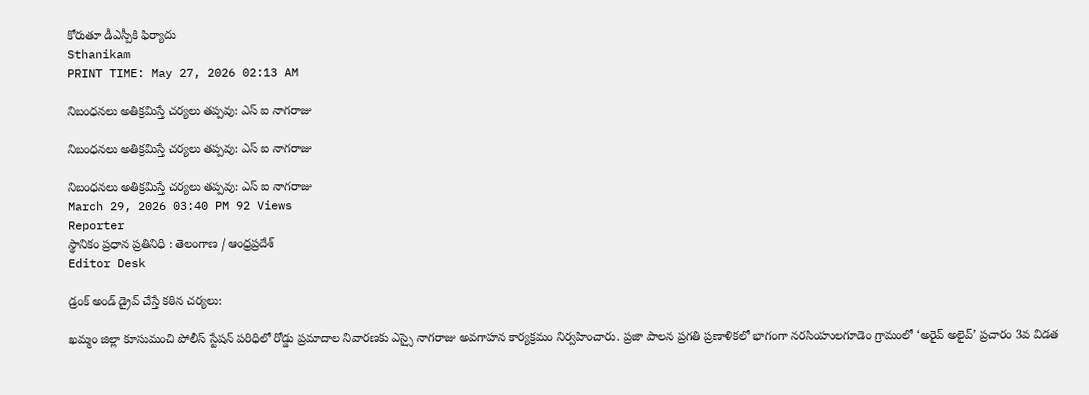కోరుతూ డీఎస్పీకి ఫిర్యాదు
Sthanikam
PRINT TIME: May 27, 2026 02:13 AM

నిబంధనలు అతిక్రమిస్తే చర్యలు తప్పవు: ఎస్ ఐ నాగరాజు

నిబంధనలు అతిక్రమిస్తే చర్యలు తప్పవు: ఎస్ ఐ నాగరాజు

నిబంధనలు అతిక్రమిస్తే చర్యలు తప్పవు: ఎస్ ఐ నాగరాజు
March 29, 2026 03:40 PM 92 Views
Reporter
స్థానికం ప్రధాన ప్రతినిధి : తెలంగాణ / ఆంధ్రప్రదేశ్
Editor Desk

డ్రంక్ అండ్ డ్రైవ్ చేస్తే కఠిన చర్యలు:

ఖమ్మం జిల్లా కూసుమంచి పోలీస్ స్టేషన్ పరిధిలో రోడ్డు ప్రమాదాల నివారణకు ఎస్సై నాగరాజు అవగాహన కార్యక్రమం నిర్వహించారు. ప్రజా పాలన ప్రగతి ప్రణాళికలో భాగంగా నరసింహులగూడెం గ్రామంలో ‘అరైవ్ అలైవ్’ ప్రచారం 3వ విడత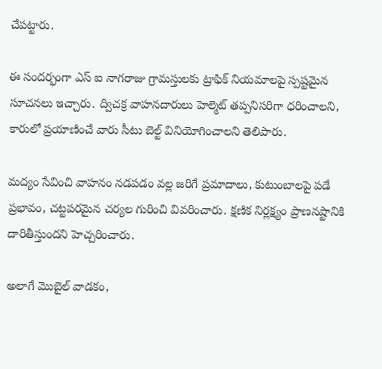చేపట్టారు.

ఈ సందర్భంగా ఎస్ ఐ నాగరాజు గ్రామస్తులకు ట్రాఫిక్ నియమాలపై స్పష్టమైన సూచనలు ఇచ్చారు. ద్విచక్ర వాహనదారులు హెల్మెట్ తప్పనిసరిగా ధరించాలని, కారులో ప్రయాణించే వారు సీటు బెల్ట్ వినియోగించాలని తెలిపారు.

మద్యం సేవించి వాహనం నడపడం వల్ల జరిగే ప్రమాదాలు, కుటుంబాలపై పడే ప్రభావం, చట్టపరమైన చర్యల గురించి వివరించారు. క్షణిక నిర్లక్ష్యం ప్రాణనష్టానికి దారితీస్తుందని హెచ్చరించారు.

అలాగే మొబైల్ వాడకం,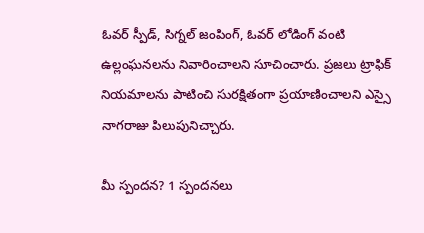ఓవర్ స్పీడ్, సిగ్నల్ జంపింగ్, ఓవర్ లోడింగ్ వంటి ఉల్లంఘనలను నివారించాలని సూచించారు. ప్రజలు ట్రాఫిక్ నియమాలను పాటించి సురక్షితంగా ప్రయాణించాలని ఎస్సై నాగరాజు పిలుపునిచ్చారు.

మీ స్పందన? 1 స్పందనలు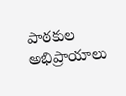పాఠకుల అభిప్రాయాలు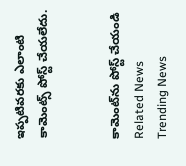ఇప్పటివరకు ఎలాంటి కామెంట్స్ పోస్ట్ చేయలేదు.


కామెంట్‌ను పోస్ట్ చేయండి
Related News
Trending News